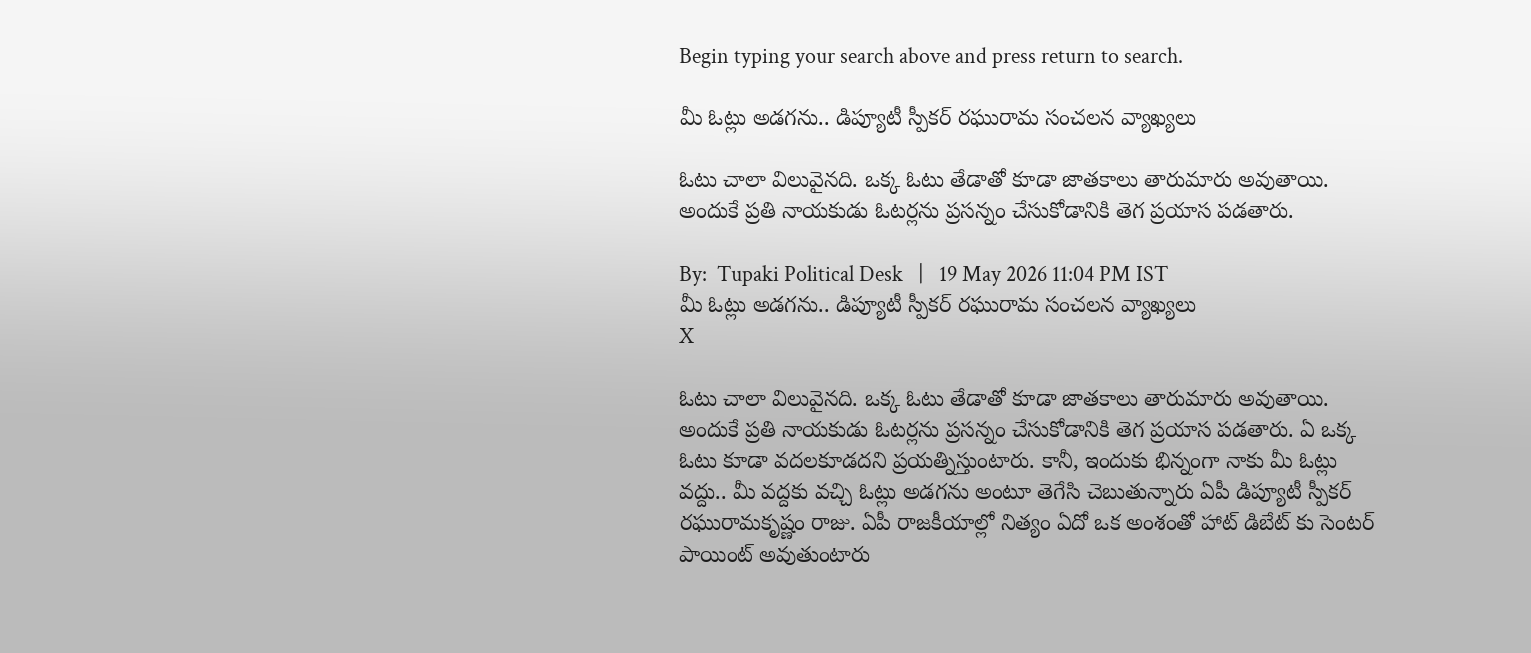Begin typing your search above and press return to search.

మీ ఓట్లు అడగను.. డిప్యూటీ స్పీకర్ రఘురామ సంచలన వ్యాఖ్యలు

ఓటు చాలా విలువైనది. ఒక్క ఓటు తేడాతో కూడా జాతకాలు తారుమారు అవుతాయి. అందుకే ప్రతి నాయకుడు ఓటర్లను ప్రసన్నం చేసుకోడానికి తెగ ప్రయాస పడతారు.

By:  Tupaki Political Desk   |   19 May 2026 11:04 PM IST
మీ ఓట్లు అడగను.. డిప్యూటీ స్పీకర్ రఘురామ సంచలన వ్యాఖ్యలు
X

ఓటు చాలా విలువైనది. ఒక్క ఓటు తేడాతో కూడా జాతకాలు తారుమారు అవుతాయి. అందుకే ప్రతి నాయకుడు ఓటర్లను ప్రసన్నం చేసుకోడానికి తెగ ప్రయాస పడతారు. ఏ ఒక్క ఓటు కూడా వదలకూడదని ప్రయత్నిస్తుంటారు. కానీ, ఇందుకు భిన్నంగా నాకు మీ ఓట్లు వద్దు.. మీ వద్దకు వచ్చి ఓట్లు అడగను అంటూ తెగేసి చెబుతున్నారు ఏపీ డిప్యూటీ స్పీకర్ రఘురామకృష్ణం రాజు. ఏపీ రాజకీయాల్లో నిత్యం ఏదో ఒక అంశంతో హాట్ డిబేట్ కు సెంటర్ పాయింట్ అవుతుంటారు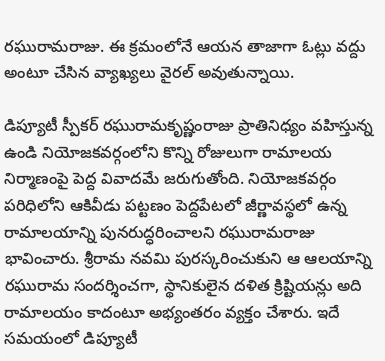రఘురామరాజు. ఈ క్రమంలోనే ఆయన తాజాగా ఓట్లు వద్దు అంటూ చేసిన వ్యాఖ్యలు వైరల్ అవుతున్నాయి.

డిప్యూటీ స్పీకర్ రఘురామకృష్ణంరాజు ప్రాతినిధ్యం వహిస్తున్న ఉండి నియోజకవర్గంలోని కొన్ని రోజులుగా రామాలయ నిర్మాణంపై పెద్ద వివాదమే జరుగుతోంది. నియోజకవర్గం పరిధిలోని ఆకివీడు పట్టణం పెద్దపేటలో జీర్ణావస్థలో ఉన్న రామాలయాన్ని పునరుద్ధరించాలని రఘురామరాజు భావించారు. శ్రీరామ నవమి పురస్కరించుకుని ఆ ఆలయాన్ని రఘురామ సందర్శించగా, స్థానికులైన దళిత క్రిష్టియన్లు అది రామాలయం కాదంటూ అభ్యంతరం వ్యక్తం చేశారు. ఇదే సమయంలో డిప్యూటీ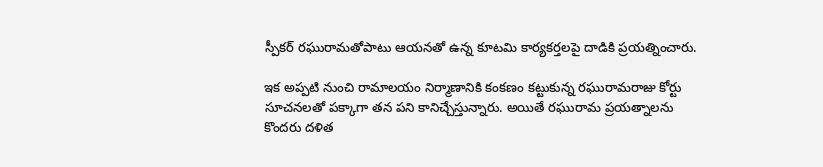స్పీకర్ రఘురామతోపాటు ఆయనతో ఉన్న కూటమి కార్యకర్తలపై దాడికి ప్రయత్నించారు.

ఇక అప్పటి నుంచి రామాలయం నిర్మాణానికి కంకణం కట్టుకున్న రఘురామరాజు కోర్టు సూచనలతో పక్కాగా తన పని కానిచ్చేస్తున్నారు. అయితే రఘురామ ప్రయత్నాలను కొందరు దళిత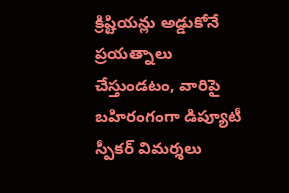క్రిష్టియన్లు అడ్డుకోనే ప్రయత్నాలు చేస్తుండటం, వారిపై బహిరంగంగా డిప్యూటీ స్పీకర్ విమర్శలు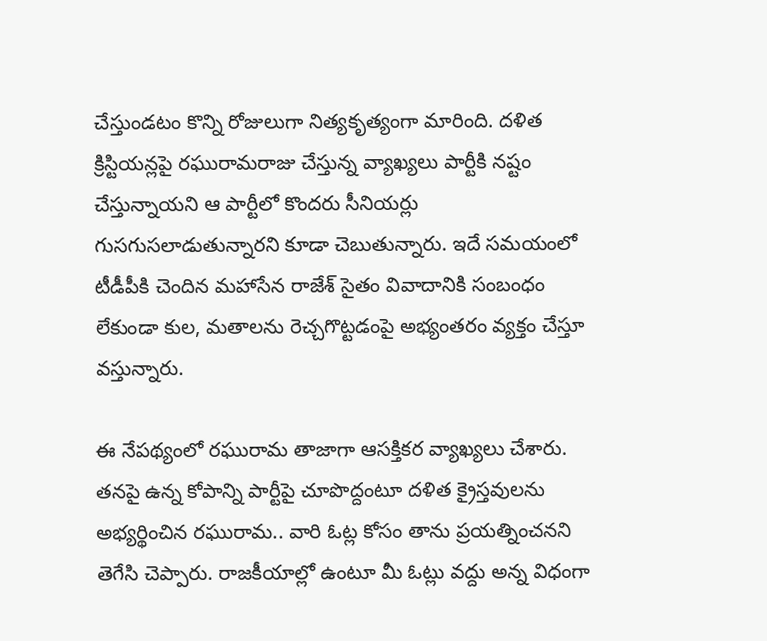చేస్తుండటం కొన్ని రోజులుగా నిత్యకృత్యంగా మారింది. దళిత క్రిస్టియన్లపై రఘురామరాజు చేస్తున్న వ్యాఖ్యలు పార్టీకి నష్టం చేస్తున్నాయని ఆ పార్టీలో కొందరు సీనియర్లు గుసగుసలాడుతున్నారని కూడా చెబుతున్నారు. ఇదే సమయంలో టీడీపీకి చెందిన మహాసేన రాజేశ్ సైతం వివాదానికి సంబంధం లేకుండా కుల, మతాలను రెచ్చగొట్టడంపై అభ్యంతరం వ్యక్తం చేస్తూ వస్తున్నారు.

ఈ నేపథ్యంలో రఘురామ తాజాగా ఆసక్తికర వ్యాఖ్యలు చేశారు. తనపై ఉన్న కోపాన్ని పార్టీపై చూపొద్దంటూ దళిత క్రైస్తవులను అభ్యర్థించిన రఘురామ.. వారి ఓట్ల కోసం తాను ప్రయత్నించనని తెగేసి చెప్పారు. రాజకీయాల్లో ఉంటూ మీ ఓట్లు వద్దు అన్న విధంగా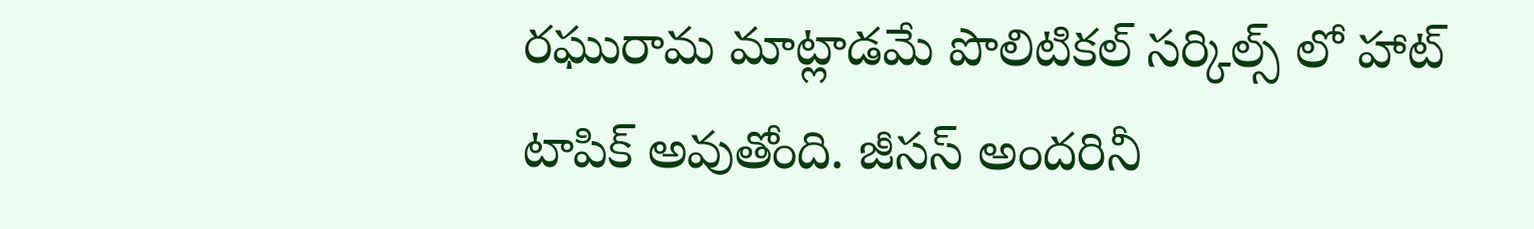రఘురామ మాట్లాడమే పొలిటికల్ సర్కిల్స్ లో హాట్ టాపిక్ అవుతోంది. జీసస్ అందరినీ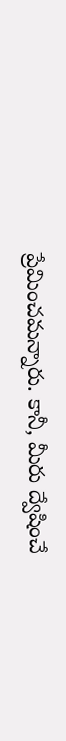ప్రేమించమన్నారు. కానీ, మీరు ద్వేషించే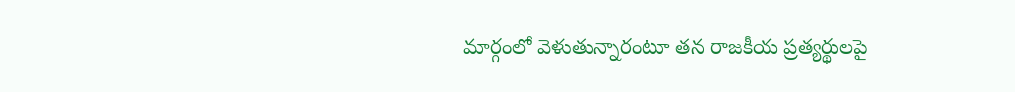మార్గంలో వెళుతున్నారంటూ తన రాజకీయ ప్రత్యర్థులపై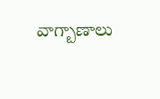వాగ్బాణాలు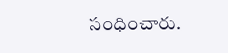సంధించారు.